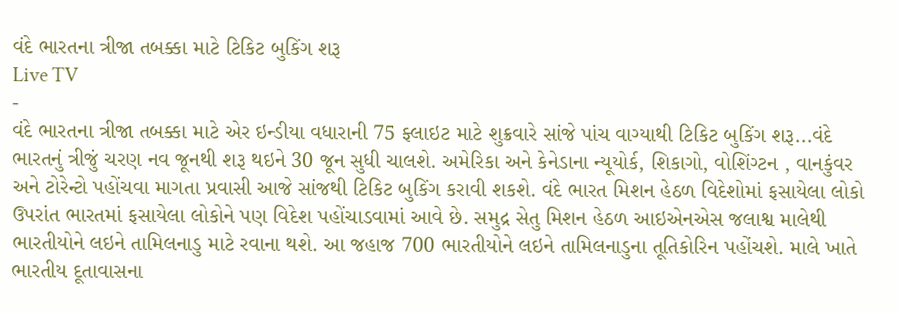વંદે ભારતના ત્રીજા તબક્કા માટે ટિકિટ બુકિંગ શરૂ
Live TV
-
વંદે ભારતના ત્રીજા તબક્કા માટે એર ઇન્ડીયા વધારાની 75 ફ્લાઇટ માટે શુક્રવારે સાંજે પાંચ વાગ્યાથી ટિકિટ બુકિંગ શરૂ...વંદે ભારતનું ત્રીજું ચરણ નવ જૂનથી શરૂ થઇને 30 જૂન સુધી ચાલશે. અમેરિકા અને કેનેડાના ન્યૂયોર્ક, શિકાગો, વોશિંગ્ટન , વાનકુંવર અને ટોરેન્ટો પહોંચવા માગતા પ્રવાસી આજે સાંજથી ટિકિટ બુકિંગ કરાવી શકશે. વંદે ભારત મિશન હેઠળ વિદેશોમાં ફસાયેલા લોકો ઉપરાંત ભારતમાં ફસાયેલા લોકોને પણ વિદેશ પહોંચાડવામાં આવે છે. સમુદ્ર સેતુ મિશન હેઠળ આઇએનએસ જલાશ્વ માલેથી ભારતીયોને લઇને તામિલનાડુ માટે રવાના થશે. આ જહાજ 700 ભારતીયોને લઇને તામિલનાડુના તૂતિકોરિન પહોંચશે. માલે ખાતે ભારતીય દૂતાવાસના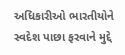અધિકારીઓ ભારતીયોને સ્વદેશ પાછા ફરવાને મુદ્દે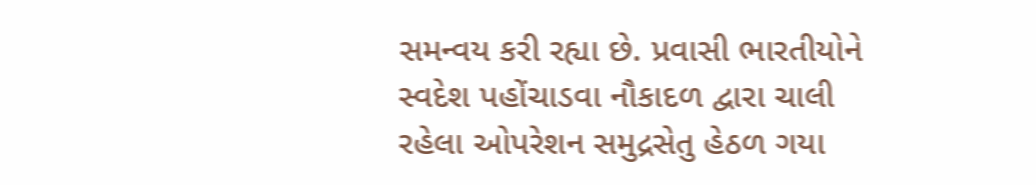સમન્વય કરી રહ્યા છે. પ્રવાસી ભારતીયોને સ્વદેશ પહોંચાડવા નૌકાદળ દ્વારા ચાલી રહેલા ઓપરેશન સમુદ્રસેતુ હેઠળ ગયા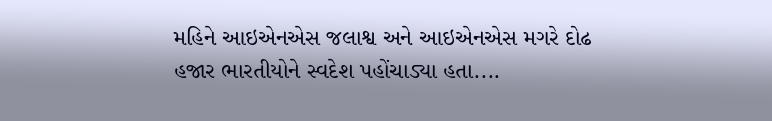મહિને આઇએનએસ જલાશ્વ અને આઇએનએસ મગરે દોઢ હજાર ભારતીયોને સ્વદેશ પહોંચાડ્યા હતા....